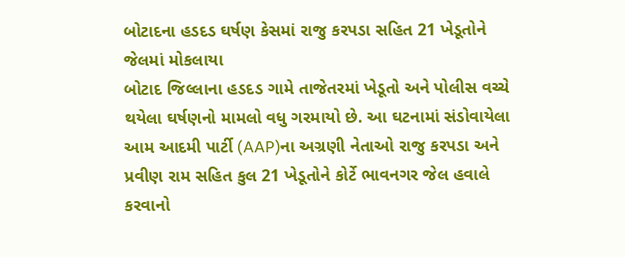બોટાદના હડદડ ઘર્ષણ કેસમાં રાજુ કરપડા સહિત 21 ખેડૂતોને જેલમાં મોકલાયા
બોટાદ જિલ્લાના હડદડ ગામે તાજેતરમાં ખેડૂતો અને પોલીસ વચ્ચે થયેલા ઘર્ષણનો મામલો વધુ ગરમાયો છે. આ ઘટનામાં સંડોવાયેલા આમ આદમી પાર્ટી (AAP)ના અગ્રણી નેતાઓ રાજુ કરપડા અને પ્રવીણ રામ સહિત કુલ 21 ખેડૂતોને કોર્ટે ભાવનગર જેલ હવાલે કરવાનો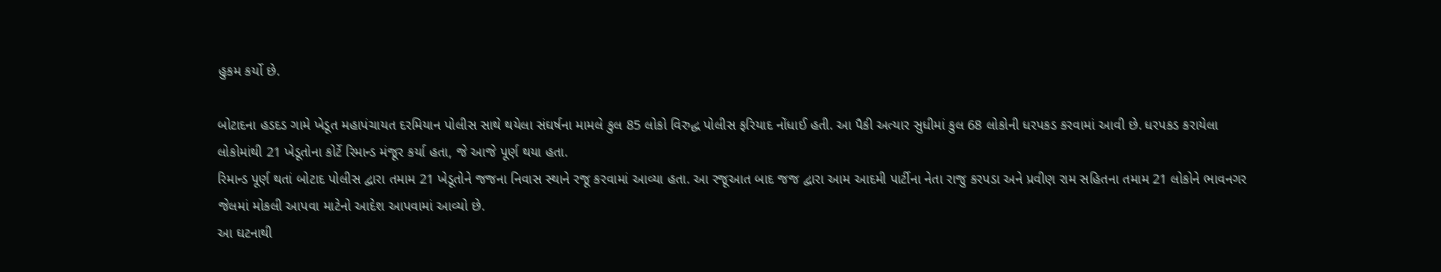હુકમ કર્યો છે.

બોટાદના હડદડ ગામે ખેડૂત મહાપંચાયત દરમિયાન પોલીસ સાથે થયેલા સંઘર્ષના મામલે કુલ 85 લોકો વિરુદ્ધ પોલીસ ફરિયાદ નોંધાઈ હતી. આ પૈકી અત્યાર સુધીમાં કુલ 68 લોકોની ધરપકડ કરવામાં આવી છે. ધરપકડ કરાયેલા લોકોમાંથી 21 ખેડૂતોના કોર્ટે રિમાન્ડ મંજૂર કર્યા હતા, જે આજે પૂર્ણ થયા હતા.
રિમાન્ડ પૂર્ણ થતાં બોટાદ પોલીસ દ્વારા તમામ 21 ખેડૂતોને જજના નિવાસ સ્થાને રજૂ કરવામાં આવ્યા હતા. આ રજૂઆત બાદ જજ દ્વારા આમ આદમી પાર્ટીના નેતા રાજુ કરપડા અને પ્રવીણ રામ સહિતના તમામ 21 લોકોને ભાવનગર જેલમાં મોકલી આપવા માટેનો આદેશ આપવામાં આવ્યો છે.
આ ઘટનાથી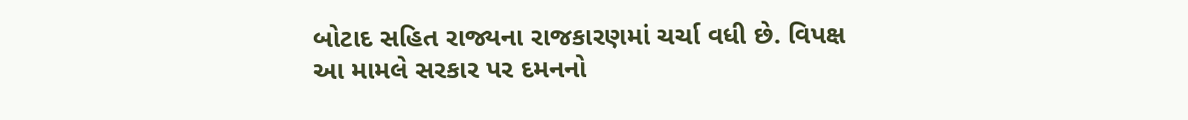બોટાદ સહિત રાજ્યના રાજકારણમાં ચર્ચા વધી છે. વિપક્ષ આ મામલે સરકાર પર દમનનો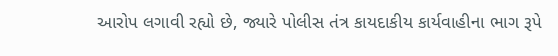આરોપ લગાવી રહ્યો છે, જ્યારે પોલીસ તંત્ર કાયદાકીય કાર્યવાહીના ભાગ રૂપે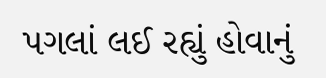પગલાં લઈ રહ્યું હોવાનું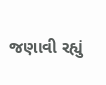જણાવી રહ્યું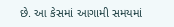છે. આ કેસમાં આગામી સમયમાં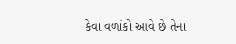કેવા વળાંકો આવે છે તેના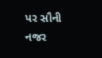પર સૌની નજર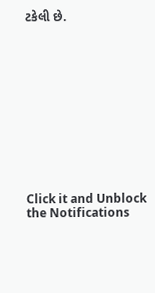ટકેલી છે.












Click it and Unblock the Notifications